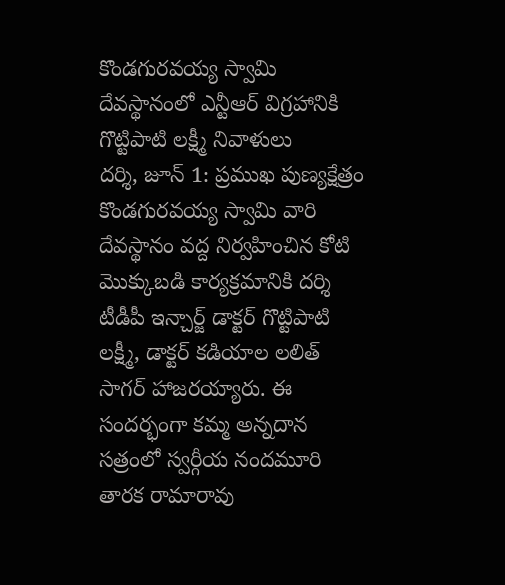కొండగురవయ్య స్వామి దేవస్థానంలో ఎన్టీఆర్ విగ్రహానికి గొట్టిపాటి లక్ష్మీ నివాళులు
దర్శి, జూన్ 1: ప్రముఖ పుణ్యక్షేత్రం కొండగురవయ్య స్వామి వారి దేవస్థానం వద్ద నిర్వహించిన కోటి మొక్కుబడి కార్యక్రమానికి దర్శి టీడీపీ ఇన్చార్జ్ డాక్టర్ గొట్టిపాటి లక్ష్మీ, డాక్టర్ కడియాల లలిత్ సాగర్ హాజరయ్యారు. ఈ సందర్భంగా కమ్మ అన్నదాన సత్రంలో స్వర్గీయ నందమూరి తారక రామారావు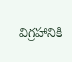విగ్రహానికి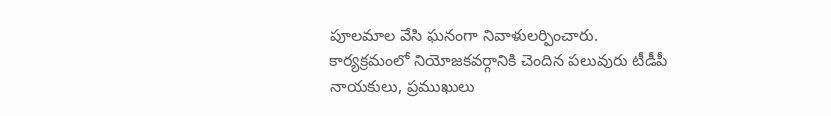పూలమాల వేసి ఘనంగా నివాళులర్పించారు. కార్యక్రమంలో నియోజకవర్గానికి చెందిన పలువురు టీడీపీ నాయకులు, ప్రముఖులు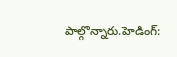పాల్గొన్నారు.హెడింగ్: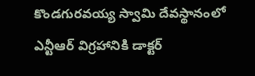కొండగురవయ్య స్వామి దేవస్థానంలో ఎన్టీఆర్ విగ్రహానికి డాక్టర్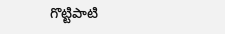గొట్టిపాటి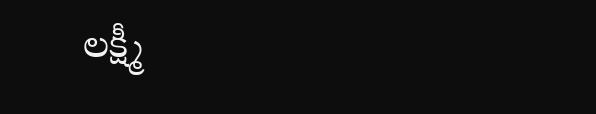లక్ష్మీ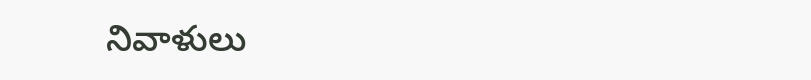నివాళులు